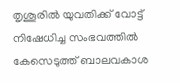തൃശൂരിൽ യുവതിക്ക് വോട്ട് നിഷേധിച്ച സംഭവത്തിൽ കേസെടുത്ത് ബാലവകാശ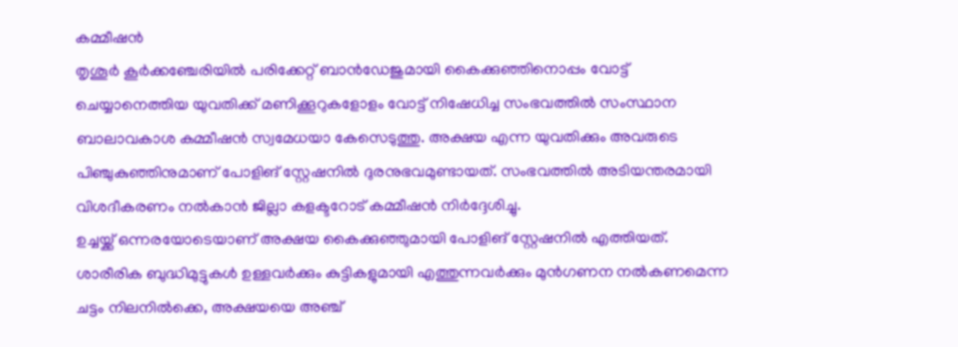കമ്മീഷൻ
തൃശൂർ കൂർക്കഞ്ചേരിയിൽ പരിക്കേറ്റ് ബാൻഡേജുമായി കൈക്കുഞ്ഞിനൊപ്പം വോട്ട് ചെയ്യാനെത്തിയ യുവതിക്ക് മണിക്കൂറുകളോളം വോട്ട് നിഷേധിച്ച സംഭവത്തിൽ സംസ്ഥാന ബാലാവകാശ കമ്മീഷൻ സ്വമേധയാ കേസെടുത്തു. അക്ഷയ എന്ന യുവതിക്കും അവരുടെ പിഞ്ചുകുഞ്ഞിനുമാണ് പോളിങ് സ്റ്റേഷനിൽ ദുരനുഭവമുണ്ടായത്. സംഭവത്തിൽ അടിയന്തരമായി വിശദീകരണം നൽകാൻ ജില്ലാ കളക്ടറോട് കമ്മീഷൻ നിർദ്ദേശിച്ചു.
ഉച്ചയ്ക്ക് ഒന്നരയോടെയാണ് അക്ഷയ കൈക്കുഞ്ഞുമായി പോളിങ് സ്റ്റേഷനിൽ എത്തിയത്. ശാരീരിക ബുദ്ധിമുട്ടുകൾ ഉള്ളവർക്കും കുട്ടികളുമായി എത്തുന്നവർക്കും മുൻഗണന നൽകണമെന്ന ചട്ടം നിലനിൽക്കെ, അക്ഷയയെ അഞ്ച്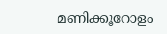മണിക്കൂറോളം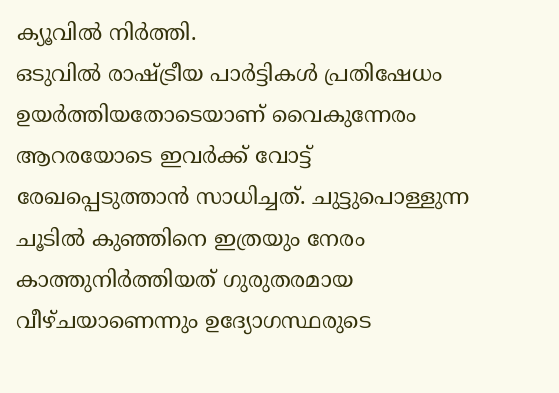ക്യൂവിൽ നിർത്തി.
ഒടുവിൽ രാഷ്ട്രീയ പാർട്ടികൾ പ്രതിഷേധം ഉയർത്തിയതോടെയാണ് വൈകുന്നേരം ആറരയോടെ ഇവർക്ക് വോട്ട് രേഖപ്പെടുത്താൻ സാധിച്ചത്. ചുട്ടുപൊള്ളുന്ന ചൂടിൽ കുഞ്ഞിനെ ഇത്രയും നേരം കാത്തുനിർത്തിയത് ഗുരുതരമായ വീഴ്ചയാണെന്നും ഉദ്യോഗസ്ഥരുടെ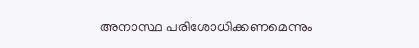അനാസ്ഥ പരിശോധിക്കണമെന്നും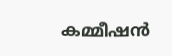കമ്മീഷൻ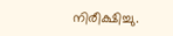നിരീക്ഷിച്ചു.